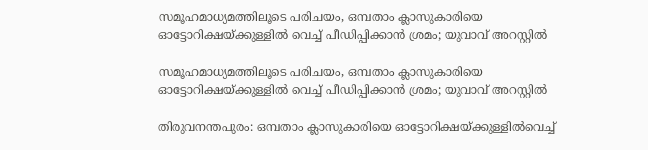സമൂഹമാധ്യമത്തിലൂടെ പരിചയം, ഒമ്പതാം ക്ലാസുകാരിയെ ഓട്ടോറിക്ഷയ്ക്കുള്ളിൽ വെച്ച് പീഡിപ്പിക്കാൻ ശ്രമം; യുവാവ് അറസ്റ്റിൽ

സമൂഹമാധ്യമത്തിലൂടെ പരിചയം, ഒമ്പതാം ക്ലാസുകാരിയെ ഓട്ടോറിക്ഷയ്ക്കുള്ളിൽ വെച്ച് പീഡിപ്പിക്കാൻ ശ്രമം; യുവാവ് അറസ്റ്റിൽ

തിരുവനന്തപുരം: ഒമ്പതാം ക്ലാസുകാരിയെ ഓട്ടോറിക്ഷയ്ക്കുള്ളില്‍വെച്ച്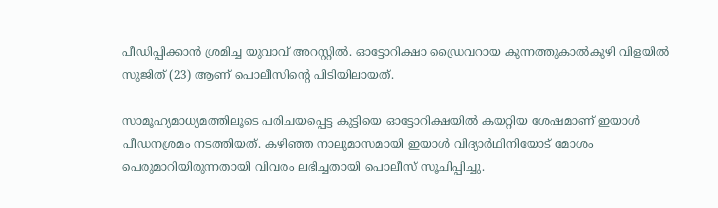പീഡിപ്പിക്കാന്‍ ശ്രമിച്ച യുവാവ് അറസ്റ്റില്‍. ഓട്ടോറിക്ഷാ ഡ്രൈവറായ കുന്നത്തുകാല്‍കുഴി വിളയില്‍ സുജിത് (23) ആണ് പൊലീസിന്റെ പിടിയിലായത്.

സാമൂഹ്യമാധ്യമത്തിലൂടെ പരിചയപ്പെട്ട കുട്ടിയെ ഓട്ടോറിക്ഷയില്‍ കയറ്റിയ ശേഷമാണ് ഇയാള്‍ പീഡനശ്രമം നടത്തിയത്. കഴിഞ്ഞ നാലുമാസമായി ഇയാള്‍ വിദ്യാര്‍ഥിനിയോട് മോശം പെരുമാറിയിരുന്നതായി വിവരം ലഭിച്ചതായി പൊലീസ് സൂചിപ്പിച്ചു.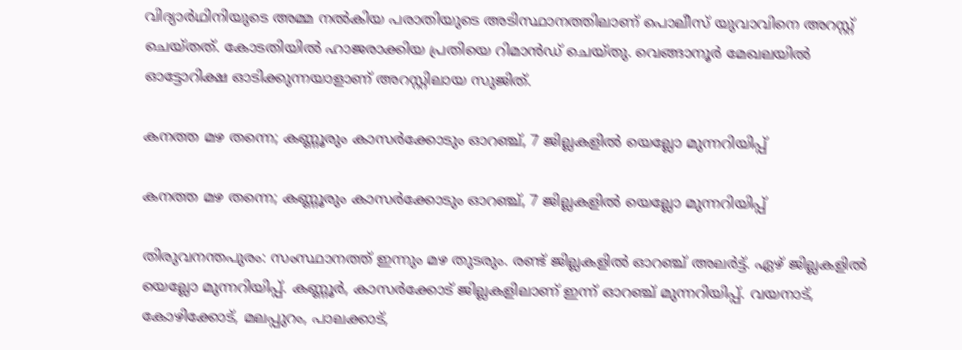വിദ്യാര്‍ഥിനിയുടെ അമ്മ നല്‍കിയ പരാതിയുടെ അടിസ്ഥാനത്തിലാണ് പൊലീസ് യുവാവിനെ അറസ്റ്റ് ചെയ്തത്. കോടതിയില്‍ ഹാജരാക്കിയ പ്രതിയെ റിമാന്‍ഡ് ചെയ്തു. വെങ്ങാനൂര്‍ മേഖലയില്‍ ഓട്ടോറിക്ഷ ഓടിക്കുന്നയാളാണ് അറസ്റ്റിലായ സുജിത്.

കനത്ത മഴ തന്നെ; കണ്ണൂരും കാസര്‍ക്കോടും ഓറഞ്ച്, 7 ജില്ലകളില്‍ യെല്ലോ മുന്നറിയിപ്പ്

കനത്ത മഴ തന്നെ; കണ്ണൂരും കാസര്‍ക്കോടും ഓറഞ്ച്, 7 ജില്ലകളില്‍ യെല്ലോ മുന്നറിയിപ്പ്

തിരുവനന്തപുരം: സംസ്ഥാനത്ത് ഇന്നും മഴ തുടരും. രണ്ട് ജില്ലകളില്‍ ഓറഞ്ച് അലര്‍ട്ട്. ഏഴ് ജില്ലകളില്‍ യെല്ലോ മുന്നറിയിപ്പ്. കണ്ണൂര്‍, കാസര്‍ക്കോട് ജില്ലകളിലാണ് ഇന്ന് ഓറഞ്ച് മുന്നറിയിപ്പ്. വയനാട്, കോഴിക്കോട്, മലപ്പുറം, പാലക്കാട്,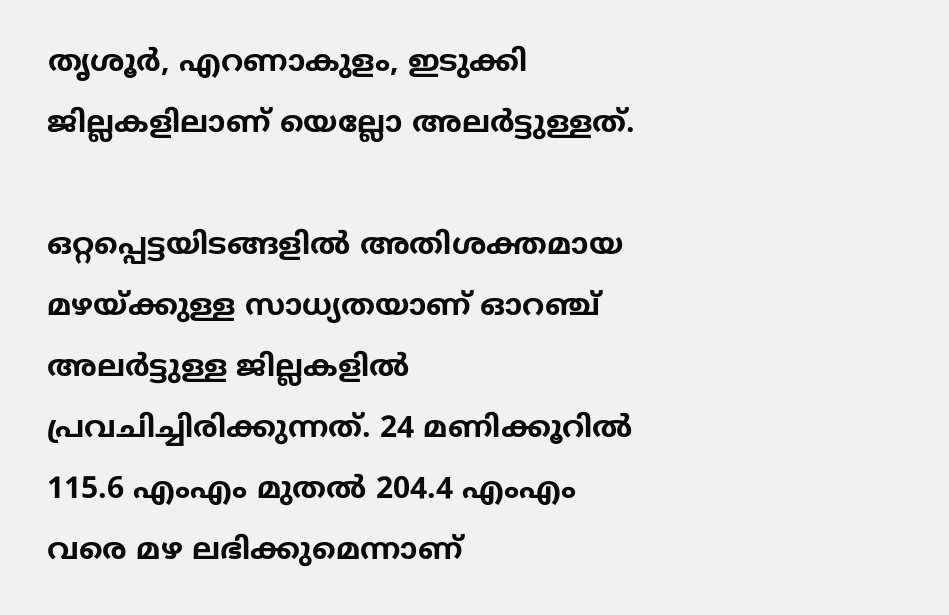തൃശൂര്‍, എറണാകുളം, ഇടുക്കി ജില്ലകളിലാണ് യെല്ലോ അലര്‍ട്ടുള്ളത്.

ഒറ്റപ്പെട്ടയിടങ്ങളില്‍ അതിശക്തമായ മഴയ്ക്കുള്ള സാധ്യതയാണ് ഓറഞ്ച് അലര്‍ട്ടുള്ള ജില്ലകളില്‍ പ്രവചിച്ചിരിക്കുന്നത്. 24 മണിക്കൂറില്‍ 115.6 എംഎം മുതല്‍ 204.4 എംഎം വരെ മഴ ലഭിക്കുമെന്നാണ്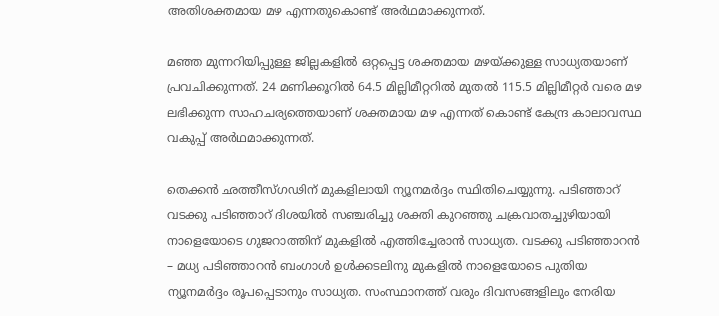അതിശക്തമായ മഴ എന്നതുകൊണ്ട് അര്‍ഥമാക്കുന്നത്.

മഞ്ഞ മുന്നറിയിപ്പുള്ള ജില്ലകളില്‍ ഒറ്റപ്പെട്ട ശക്തമായ മഴയ്ക്കുള്ള സാധ്യതയാണ് പ്രവചിക്കുന്നത്. 24 മണിക്കൂറില്‍ 64.5 മില്ലിമീറ്ററില്‍ മുതല്‍ 115.5 മില്ലിമീറ്റര്‍ വരെ മഴ ലഭിക്കുന്ന സാഹചര്യത്തെയാണ് ശക്തമായ മഴ എന്നത് കൊണ്ട് കേന്ദ്ര കാലാവസ്ഥ വകുപ്പ് അര്‍ഥമാക്കുന്നത്.

തെക്കന്‍ ഛത്തീസ്ഗഢിന് മുകളിലായി ന്യൂനമര്‍ദ്ദം സ്ഥിതിചെയ്യുന്നു. പടിഞ്ഞാറ് വടക്കു പടിഞ്ഞാറ് ദിശയില്‍ സഞ്ചരിച്ചു ശക്തി കുറഞ്ഞു ചക്രവാതച്ചുഴിയായി നാളെയോടെ ഗുജറാത്തിന് മുകളില്‍ എത്തിച്ചേരാന്‍ സാധ്യത. വടക്കു പടിഞ്ഞാറന്‍ – മധ്യ പടിഞ്ഞാറന്‍ ബംഗാള്‍ ഉള്‍ക്കടലിനു മുകളില്‍ നാളെയോടെ പുതിയ ന്യൂനമര്‍ദ്ദം രൂപപ്പെടാനും സാധ്യത. സംസ്ഥാനത്ത് വരും ദിവസങ്ങളിലും നേരിയ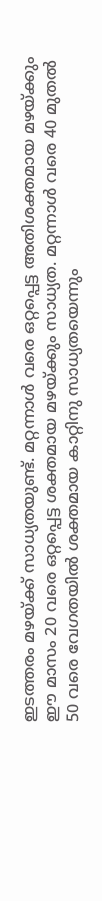ഇടത്തരം മഴയ്ക്ക് സാധ്യതയുണ്ട്. മറ്റന്നാള്‍ വരെ ഒറ്റപ്പെട്ട അതിശക്തമായ മഴയ്ക്കും ഈ മാസം 20 വരെ ഒറ്റപ്പെട്ട ശക്തമായ മഴയ്ക്കും സാധ്യത. മറ്റന്നാള്‍ വരെ 40 മുതല്‍ 50 വരെ വേഗതയില്‍ ശക്തമായ കാറ്റിനു സാധ്യതയെന്നും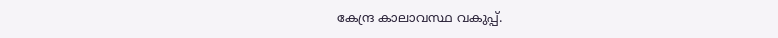കേന്ദ്ര കാലാവസ്ഥ വകുപ്പ്.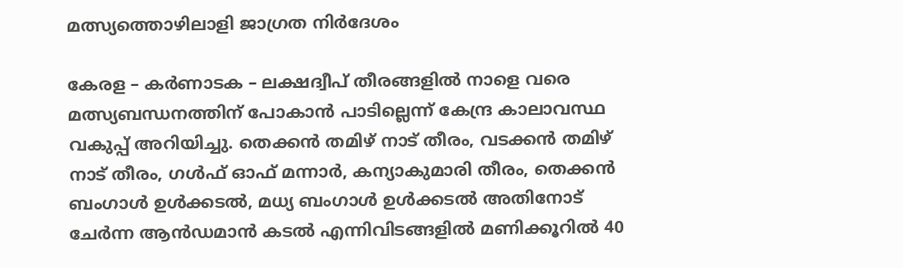മത്സ്യത്തൊഴിലാളി ജാഗ്രത നിര്‍ദേശം

കേരള – കര്‍ണാടക – ലക്ഷദ്വീപ് തീരങ്ങളില്‍ നാളെ വരെ മത്സ്യബന്ധനത്തിന് പോകാന്‍ പാടില്ലെന്ന് കേന്ദ്ര കാലാവസ്ഥ വകുപ്പ് അറിയിച്ചു. തെക്കന്‍ തമിഴ് നാട് തീരം, വടക്കന്‍ തമിഴ് നാട് തീരം, ഗള്‍ഫ് ഓഫ് മന്നാര്‍, കന്യാകുമാരി തീരം, തെക്കന്‍ ബംഗാള്‍ ഉള്‍ക്കടല്‍, മധ്യ ബംഗാള്‍ ഉള്‍ക്കടല്‍ അതിനോട് ചേര്‍ന്ന ആന്‍ഡമാന്‍ കടല്‍ എന്നിവിടങ്ങളില്‍ മണിക്കൂറില്‍ 40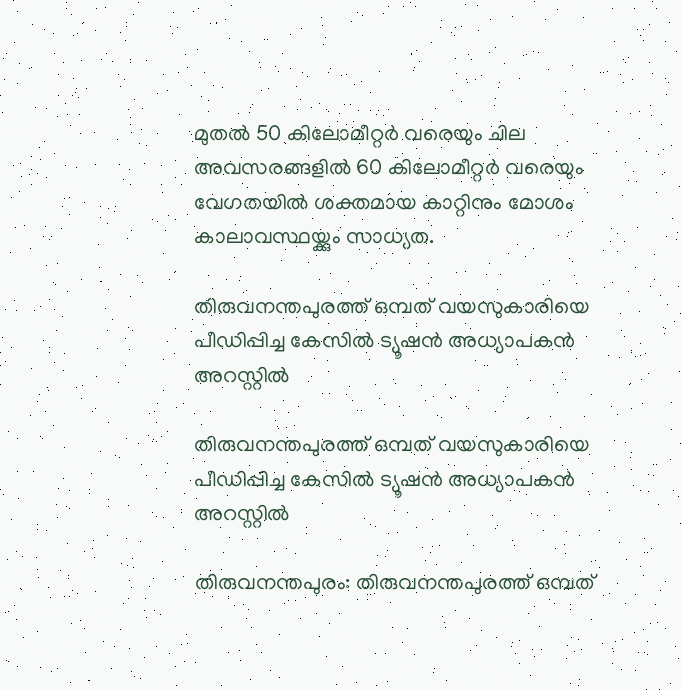മുതല്‍ 50 കിലോമീറ്റര്‍ വരെയും ചില അവസരങ്ങളില്‍ 60 കിലോമീറ്റര്‍ വരെയും വേഗതയില്‍ ശക്തമായ കാറ്റിനും മോശം കാലാവസ്ഥയ്ക്കും സാധ്യത.

തിരുവനന്തപുരത്ത് ഒമ്പത് വയസുകാരിയെ പീഡിപ്പിച്ച കേസില്‍ ട്യൂഷന്‍ അധ്യാപകന്‍ അറസ്റ്റില്‍

തിരുവനന്തപുരത്ത് ഒമ്പത് വയസുകാരിയെ പീഡിപ്പിച്ച കേസില്‍ ട്യൂഷന്‍ അധ്യാപകന്‍ അറസ്റ്റില്‍

തിരുവനന്തപുരം: തിരുവനന്തപുരത്ത് ഒമ്പത്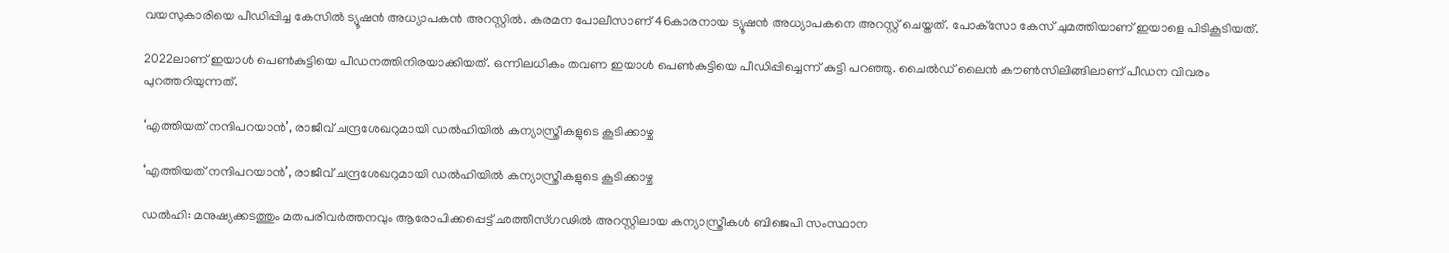വയസുകാരിയെ പീഡിപ്പിച്ച കേസില്‍ ട്യൂഷന്‍ അധ്യാപകന്‍ അറസ്റ്റില്‍. കരമന പോലീസാണ് 46കാരനായ ട്യൂഷന്‍ അധ്യാപകനെ അറസ്റ്റ് ചെയ്തത്. പോക്‌സോ കേസ് ചുമത്തിയാണ് ഇയാളെ പിടികൂടിയത്.

2022ലാണ് ഇയാള്‍ പെണ്‍കുട്ടിയെ പീഡനത്തിനിരയാക്കിയത്. ഒന്നിലധികം തവണ ഇയാള്‍ പെണ്‍കുട്ടിയെ പീഡിപ്പിച്ചെന്ന് കുട്ടി പറഞ്ഞു. ചൈല്‍ഡ് ലൈന്‍ കൗണ്‍സിലിങ്ങിലാണ് പീഡന വിവരം പുറത്തറിയുന്നത്.

‘എത്തിയത് നന്ദിപറയാന്‍’, രാജീവ് ചന്ദ്രശേഖറുമായി ഡല്‍ഹിയില്‍ കന്യാസ്ത്രീകളുടെ കൂടിക്കാഴ്ച

‘എത്തിയത് നന്ദിപറയാന്‍’, രാജീവ് ചന്ദ്രശേഖറുമായി ഡല്‍ഹിയില്‍ കന്യാസ്ത്രീകളുടെ കൂടിക്കാഴ്ച

ഡല്‍ഹി: മനുഷ്യക്കടത്തും മതപരിവര്‍ത്തനവും ആരോപിക്കപ്പെട്ട് ഛത്തീസ്ഗഢില്‍ അറസ്റ്റിലായ കന്യാസ്ത്രീകള്‍ ബിജെപി സംസ്ഥാന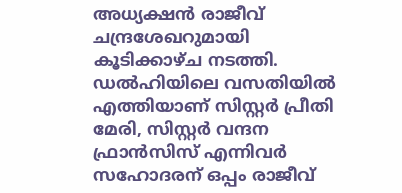അധ്യക്ഷന്‍ രാജീവ് ചന്ദ്രശേഖറുമായി കൂടിക്കാഴ്ച നടത്തി. ഡല്‍ഹിയിലെ വസതിയില്‍ എത്തിയാണ് സിസ്റ്റര്‍ പ്രീതി മേരി, സിസ്റ്റര്‍ വന്ദന ഫ്രാന്‍സിസ് എന്നിവര്‍ സഹോദരന് ഒപ്പം രാജീവ്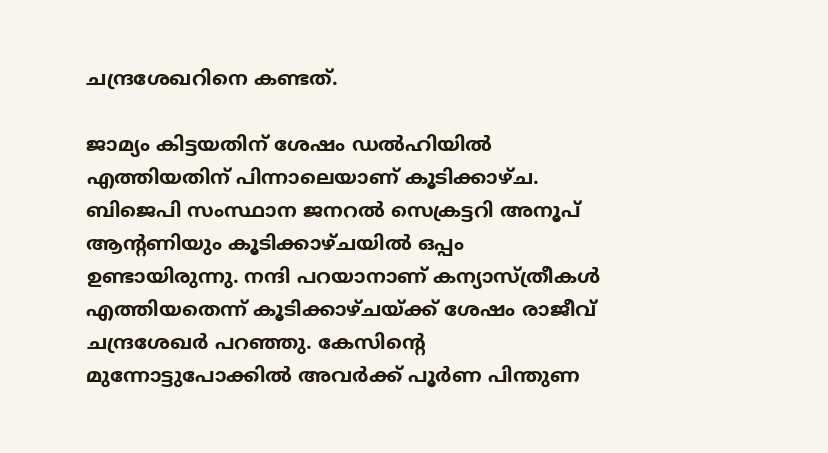ചന്ദ്രശേഖറിനെ കണ്ടത്.

ജാമ്യം കിട്ടയതിന് ശേഷം ഡല്‍ഹിയില്‍ എത്തിയതിന് പിന്നാലെയാണ് കൂടിക്കാഴ്ച. ബിജെപി സംസ്ഥാന ജനറല്‍ സെക്രട്ടറി അനൂപ് ആന്റണിയും കൂടിക്കാഴ്ചയില്‍ ഒപ്പം ഉണ്ടായിരുന്നു. നന്ദി പറയാനാണ് കന്യാസ്ത്രീകള്‍ എത്തിയതെന്ന് കൂടിക്കാഴ്ചയ്ക്ക് ശേഷം രാജീവ് ചന്ദ്രശേഖര്‍ പറഞ്ഞു. കേസിന്റെ മുന്നോട്ടുപോക്കില്‍ അവര്‍ക്ക് പൂര്‍ണ പിന്തുണ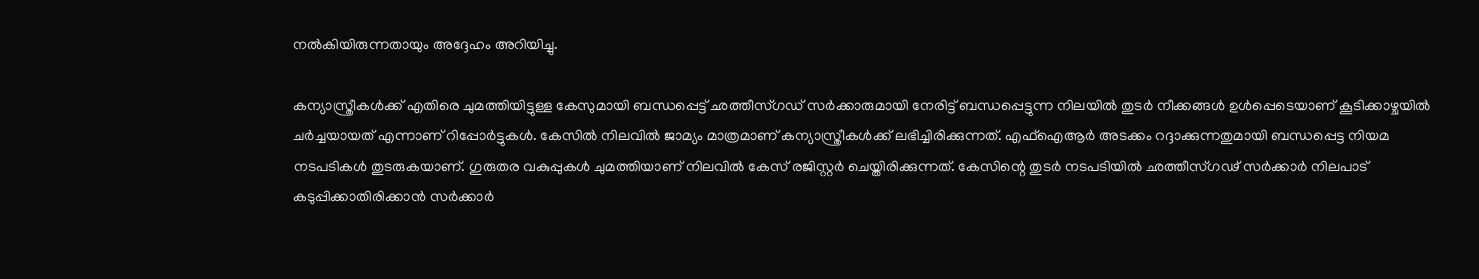നല്‍കിയിരുന്നതായും അദ്ദേഹം അറിയിച്ചു.

കന്യാസ്ത്രീകള്‍ക്ക് എതിരെ ചുമത്തിയിട്ടുള്ള കേസുമായി ബന്ധപ്പെട്ട് ഛത്തീസ്ഗഡ് സര്‍ക്കാരുമായി നേരിട്ട് ബന്ധപ്പെട്ടുന്ന നിലയില്‍ തുടര്‍ നീക്കങ്ങള്‍ ഉള്‍പ്പെടെയാണ് കൂടിക്കാഴ്ചയില്‍ ചര്‍ച്ചയായത് എന്നാണ് റിപ്പോര്‍ട്ടുകള്‍. കേസില്‍ നിലവില്‍ ജാമ്യം മാത്രമാണ് കന്യാസ്ത്രീകള്‍ക്ക് ലഭിച്ചിരിക്കുന്നത്. എഫ്‌ഐആര്‍ അടക്കം റദ്ദാക്കുന്നതുമായി ബന്ധപ്പെട്ട നിയമ നടപടികള്‍ തുടരുകയാണ്. ഗുരുതര വകുപ്പുകള്‍ ചുമത്തിയാണ് നിലവില്‍ കേസ് രജിസ്റ്റര്‍ ചെയ്തിരിക്കുന്നത്. കേസിന്റെ തുടര്‍ നടപടിയില്‍ ഛത്തീസ്ഗഢ് സര്‍ക്കാര്‍ നിലപാട് കടുപ്പിക്കാതിരിക്കാന്‍ സര്‍ക്കാര്‍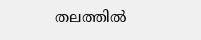തലത്തില്‍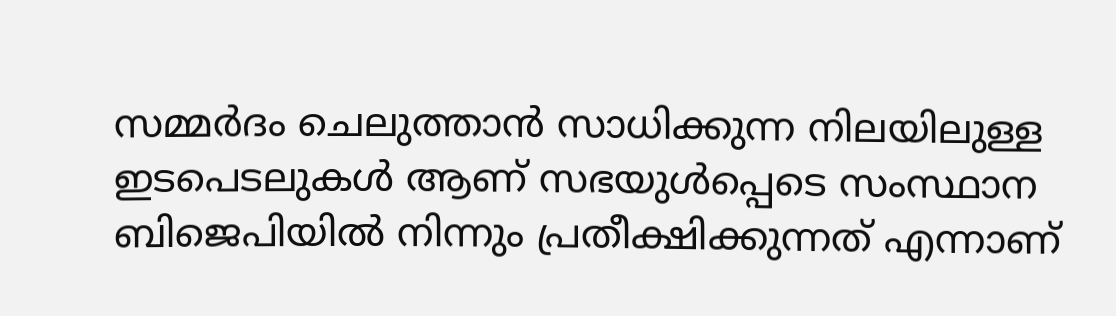സമ്മര്‍ദം ചെലുത്താന്‍ സാധിക്കുന്ന നിലയിലുള്ള ഇടപെടലുകള്‍ ആണ് സഭയുള്‍പ്പെടെ സംസ്ഥാന ബിജെപിയില്‍ നിന്നും പ്രതീക്ഷിക്കുന്നത് എന്നാണ്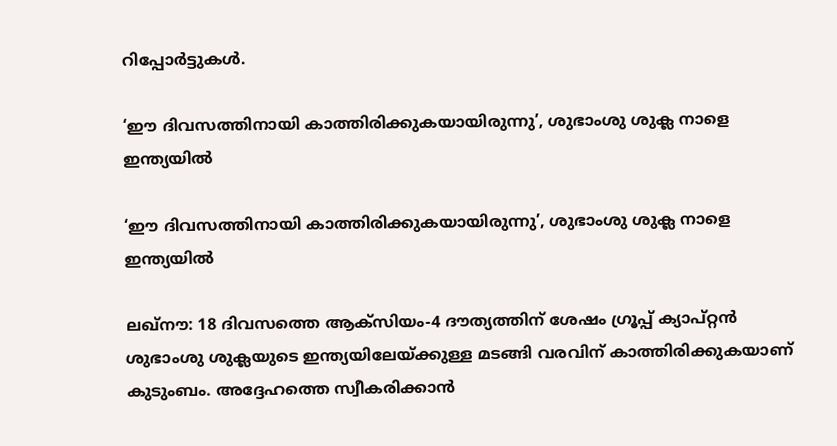റിപ്പോര്‍ട്ടുകള്‍.

‘ഈ ദിവസത്തിനായി കാത്തിരിക്കുകയായിരുന്നു’, ശുഭാംശു ശുക്ല നാളെ ഇന്ത്യയില്‍

‘ഈ ദിവസത്തിനായി കാത്തിരിക്കുകയായിരുന്നു’, ശുഭാംശു ശുക്ല നാളെ ഇന്ത്യയില്‍

ലഖ്‌നൗ: 18 ദിവസത്തെ ആക്‌സിയം-4 ദൗത്യത്തിന് ശേഷം ഗ്രൂപ്പ് ക്യാപ്റ്റന്‍ ശുഭാംശു ശുക്ലയുടെ ഇന്ത്യയിലേയ്ക്കുള്ള മടങ്ങി വരവിന് കാത്തിരിക്കുകയാണ് കുടുംബം. അദ്ദേഹത്തെ സ്വീകരിക്കാന്‍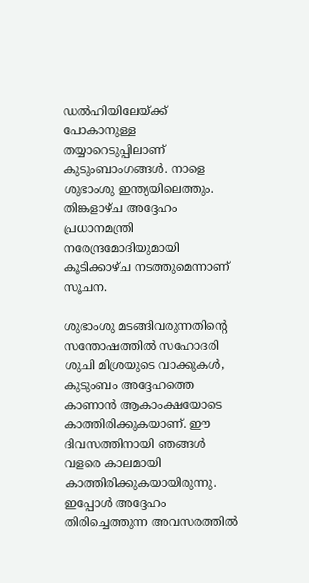ഡല്‍ഹിയിലേയ്ക്ക് പോകാനുള്ള തയ്യാറെടുപ്പിലാണ് കുടുംബാംഗങ്ങള്‍. നാളെ ശുഭാംശു ഇന്ത്യയിലെത്തും. തിങ്കളാഴ്ച അദ്ദേഹം പ്രധാനമന്ത്രി നരേന്ദ്രമോദിയുമായി കൂടിക്കാഴ്ച നടത്തുമെന്നാണ് സൂചന.

ശുഭാംശു മടങ്ങിവരുന്നതിന്റെ സന്തോഷത്തില്‍ സഹോദരി ശുചി മിശ്രയുടെ വാക്കുകള്‍, കുടുംബം അദ്ദേഹത്തെ കാണാന്‍ ആകാംക്ഷയോടെ കാത്തിരിക്കുകയാണ്. ഈ ദിവസത്തിനായി ഞങ്ങള്‍ വളരെ കാലമായി കാത്തിരിക്കുകയായിരുന്നു. ഇപ്പോള്‍ അദ്ദേഹം തിരിച്ചെത്തുന്ന അവസരത്തില്‍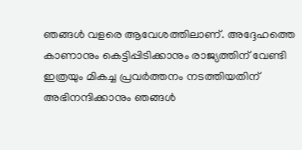ഞങ്ങള്‍ വളരെ ആവേശത്തിലാണ്. അദ്ദേഹത്തെ കാണാനും കെട്ടിപ്പിടിക്കാനും രാജ്യത്തിന് വേണ്ടി ഇത്രയും മികച്ച പ്രവര്‍ത്തനം നടത്തിയതിന് അഭിനന്ദിക്കാനും ഞങ്ങള്‍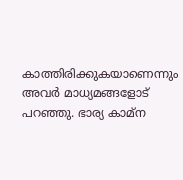കാത്തിരിക്കുകയാണെന്നും അവര്‍ മാധ്യമങ്ങളോട് പറഞ്ഞു. ഭാര്യ കാമ്‌ന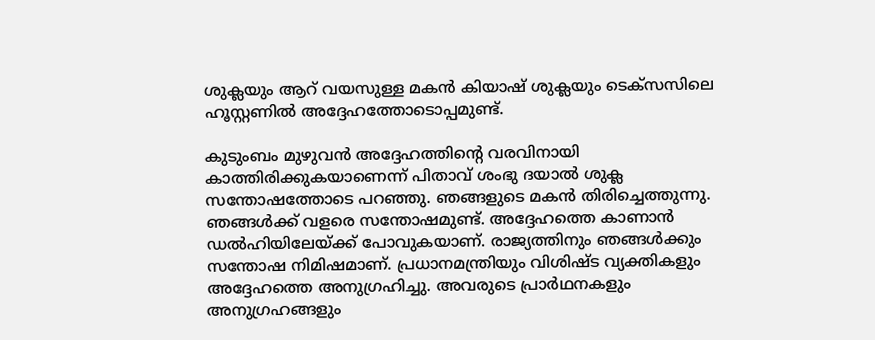ശുക്ലയും ആറ് വയസുള്ള മകന്‍ കിയാഷ് ശുക്ലയും ടെക്‌സസിലെ ഹൂസ്റ്റണില്‍ അദ്ദേഹത്തോടൊപ്പമുണ്ട്.

കുടുംബം മുഴുവന്‍ അദ്ദേഹത്തിന്റെ വരവിനായി കാത്തിരിക്കുകയാണെന്ന് പിതാവ് ശംഭു ദയാല്‍ ശുക്ല സന്തോഷത്തോടെ പറഞ്ഞു. ഞങ്ങളുടെ മകന്‍ തിരിച്ചെത്തുന്നു. ഞങ്ങള്‍ക്ക് വളരെ സന്തോഷമുണ്ട്. അദ്ദേഹത്തെ കാണാന്‍ ഡല്‍ഹിയിലേയ്ക്ക് പോവുകയാണ്. രാജ്യത്തിനും ഞങ്ങള്‍ക്കും സന്തോഷ നിമിഷമാണ്. പ്രധാനമന്ത്രിയും വിശിഷ്ട വ്യക്തികളും അദ്ദേഹത്തെ അനുഗ്രഹിച്ചു. അവരുടെ പ്രാര്‍ഥനകളും അനുഗ്രഹങ്ങളും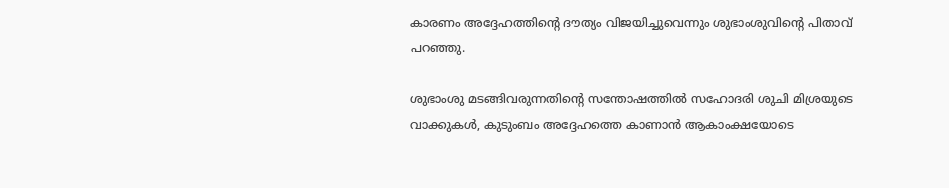കാരണം അദ്ദേഹത്തിന്റെ ദൗത്യം വിജയിച്ചുവെന്നും ശുഭാംശുവിന്റെ പിതാവ് പറഞ്ഞു.

ശുഭാംശു മടങ്ങിവരുന്നതിന്റെ സന്തോഷത്തില്‍ സഹോദരി ശുചി മിശ്രയുടെ വാക്കുകള്‍, കുടുംബം അദ്ദേഹത്തെ കാണാന്‍ ആകാംക്ഷയോടെ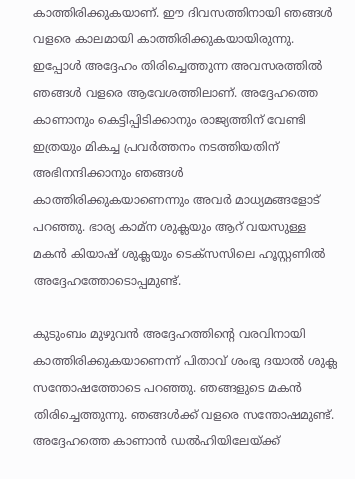കാത്തിരിക്കുകയാണ്. ഈ ദിവസത്തിനായി ഞങ്ങള്‍ വളരെ കാലമായി കാത്തിരിക്കുകയായിരുന്നു. ഇപ്പോള്‍ അദ്ദേഹം തിരിച്ചെത്തുന്ന അവസരത്തില്‍ ഞങ്ങള്‍ വളരെ ആവേശത്തിലാണ്. അദ്ദേഹത്തെ കാണാനും കെട്ടിപ്പിടിക്കാനും രാജ്യത്തിന് വേണ്ടി ഇത്രയും മികച്ച പ്രവര്‍ത്തനം നടത്തിയതിന് അഭിനന്ദിക്കാനും ഞങ്ങള്‍ കാത്തിരിക്കുകയാണെന്നും അവര്‍ മാധ്യമങ്ങളോട് പറഞ്ഞു. ഭാര്യ കാമ്‌ന ശുക്ലയും ആറ് വയസുള്ള മകന്‍ കിയാഷ് ശുക്ലയും ടെക്‌സസിലെ ഹൂസ്റ്റണില്‍ അദ്ദേഹത്തോടൊപ്പമുണ്ട്.

കുടുംബം മുഴുവന്‍ അദ്ദേഹത്തിന്റെ വരവിനായി കാത്തിരിക്കുകയാണെന്ന് പിതാവ് ശംഭു ദയാല്‍ ശുക്ല സന്തോഷത്തോടെ പറഞ്ഞു. ഞങ്ങളുടെ മകന്‍ തിരിച്ചെത്തുന്നു. ഞങ്ങള്‍ക്ക് വളരെ സന്തോഷമുണ്ട്. അദ്ദേഹത്തെ കാണാന്‍ ഡല്‍ഹിയിലേയ്ക്ക്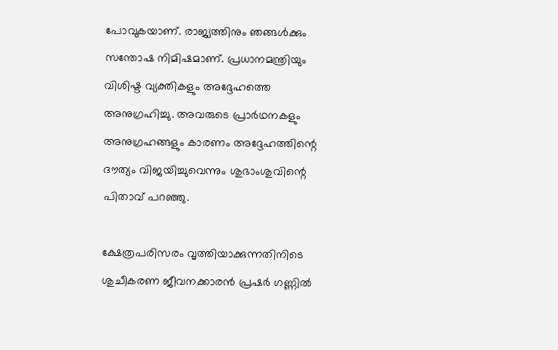പോവുകയാണ്. രാജ്യത്തിനും ഞങ്ങള്‍ക്കും സന്തോഷ നിമിഷമാണ്. പ്രധാനമന്ത്രിയും വിശിഷ്ട വ്യക്തികളും അദ്ദേഹത്തെ അനുഗ്രഹിച്ചു. അവരുടെ പ്രാര്‍ഥനകളും അനുഗ്രഹങ്ങളും കാരണം അദ്ദേഹത്തിന്റെ ദൗത്യം വിജയിച്ചുവെന്നും ശുഭാംശുവിന്റെ പിതാവ് പറഞ്ഞു.

ക്ഷേത്രപരിസരം വൃത്തിയാക്കുന്നതിനിടെ ശുചീകരണ ജീവനക്കാരൻ പ്രഷർ ഗണ്ണിൽ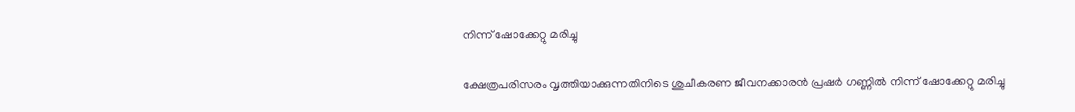നിന്ന് ഷോക്കേറ്റു മരിച്ചു

ക്ഷേത്രപരിസരം വൃത്തിയാക്കുന്നതിനിടെ ശുചീകരണ ജീവനക്കാരൻ പ്രഷർ ഗണ്ണിൽ നിന്ന് ഷോക്കേറ്റു മരിച്ചു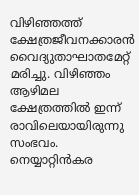വിഴിഞ്ഞത്ത് ക്ഷേത്രജീവനക്കാരൻ വൈദ്യുതാഘാതമേറ്റ് മരിച്ചു. വിഴിഞ്ഞം ആഴിമല ക്ഷേത്രത്തിൽ ഇന്ന് രാവിലെയായിരുന്നു സംഭവം. നെയ്യാറ്റിൻകര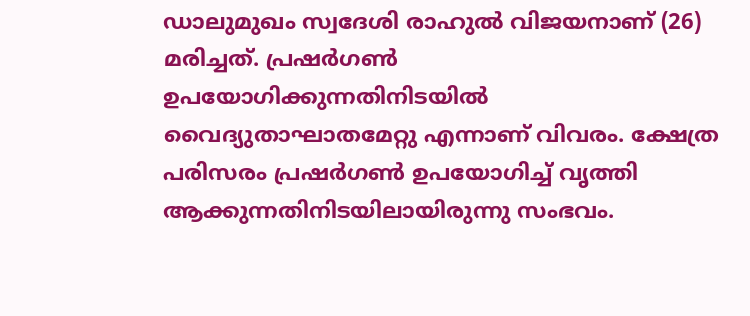ഡാലുമുഖം സ്വദേശി രാഹുൽ വിജയനാണ് (26) മരിച്ചത്. പ്രഷർഗൺ ഉപയോഗിക്കുന്നതിനിടയിൽ വൈദ്യുതാഘാതമേറ്റു എന്നാണ് വിവരം. ക്ഷേത്ര പരിസരം പ്രഷർഗൺ ഉപയോഗിച്ച് വൃത്തി ആക്കുന്നതിനിടയിലായിരുന്നു സംഭവം.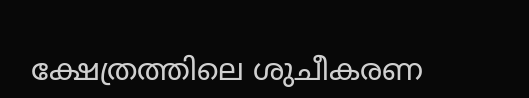ക്ഷേത്രത്തിലെ ശുചീകരണ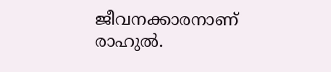ജീവനക്കാരനാണ് രാഹുൽ.